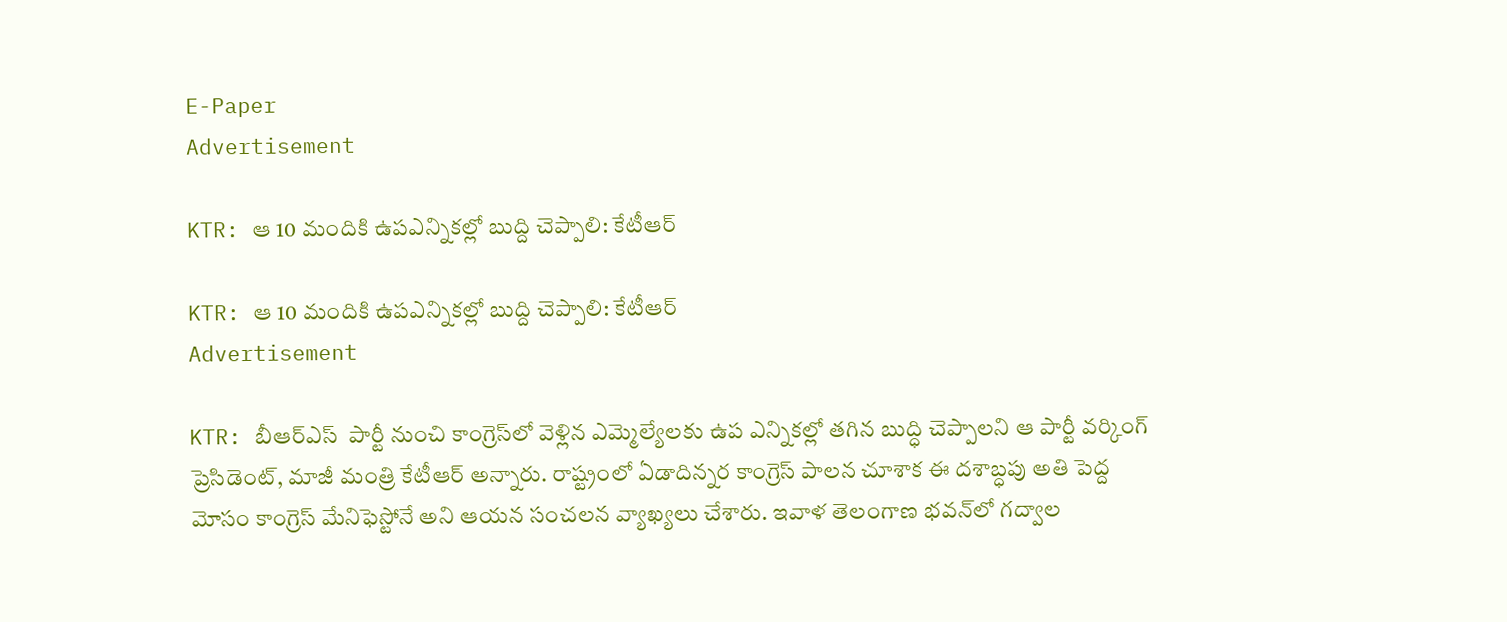E-Paper
Advertisement

KTR: ఆ 10 మందికి ఉపఎన్నికల్లో బుద్ది చెప్పాలి: కేటీఆర్

KTR: ఆ 10 మందికి ఉపఎన్నికల్లో బుద్ది చెప్పాలి: కేటీఆర్
Advertisement

KTR: బీఆర్ఎస్  పార్టీ నుంచి కాంగ్రెస్‌లో వెళ్లిన ఎమ్మెల్యేలకు ఉప ఎన్నికల్లో తగిన బుద్ధి చెప్పాలని ఆ పార్టీ వర్కింగ్ ప్రెసిడెంట్, మాజీ మంత్రి కేటీఆర్ అన్నారు. రాష్ట్రంలో ఏడాదిన్నర కాంగ్రెస్ పాలన చూశాక ఈ దశాబ్ధపు అతి పెద్ద మోసం కాంగ్రెస్ మేనిఫెస్టోనే అని ఆయన సంచలన వ్యాఖ్యలు చేశారు. ఇవాళ తెలంగాణ భవన్‌లో గద్వాల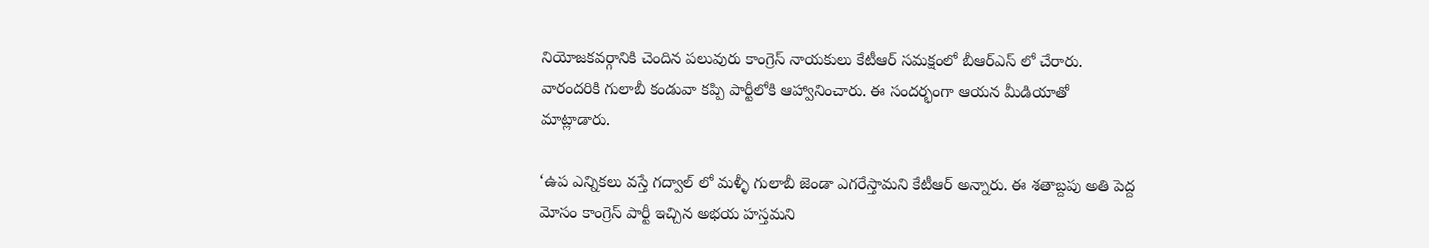నియోజకవర్గానికి చెందిన పలువురు కాంగ్రెస్ నాయకులు కేటీఆర్ సమక్షంలో బీఆర్ఎస్ లో చేరారు. వారందరికి గులాబీ కండువా కప్పి పార్టీలోకి ఆహ్వానించారు. ఈ సందర్భంగా ఆయన మీడియాతో మాట్లాడారు.

‘ఉప ఎన్నికలు వస్తే గద్వాల్ లో మళ్ళీ గులాబీ జెండా ఎగరేస్తామని కేటీఆర్ అన్నారు. ఈ శతాబ్దపు అతి పెద్ద మోసం కాంగ్రెస్ పార్టీ ఇచ్చిన అభయ హస్తమని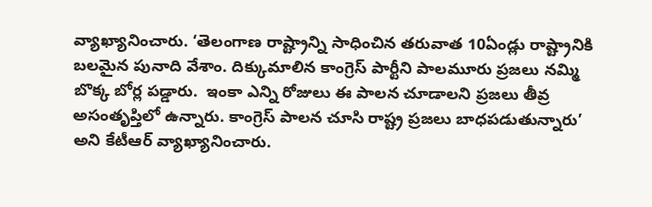వ్యాఖ్యానించారు. ‘తెలంగాణ రాష్ట్రాన్ని సాధించిన తరువాత 10ఏండ్లు రాష్ట్రానికి బలమైన పునాది వేశాం. దిక్కుమాలిన కాంగ్రెస్ పార్టీని పాలమూరు ప్రజలు నమ్మి బొక్క బోర్ల పడ్డారు.  ఇంకా ఎన్ని రోజులు ఈ పాలన చూడాలని ప్రజలు తీవ్ర అసంతృప్తిలో ఉన్నారు. కాంగ్రెస్ పాలన చూసి రాష్ట్ర ప్రజలు బాధపడుతున్నారు’ అని కేటీఆర్ వ్యాఖ్యానించారు.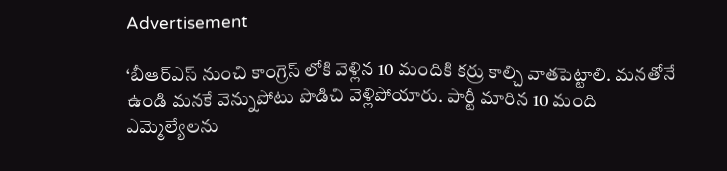Advertisement

‘బీఆర్ఎస్ నుంచి కాంగ్రెస్ లోకి వెళ్లిన 10 మందికి కర్రు కాల్చి వాతపెట్టాలి. మనతోనే ఉండి మనకే వెన్నుపోటు పొడిచి వెళ్లిపోయారు. పార్టీ మారిన 10 మంది ఎమ్మెల్యేలను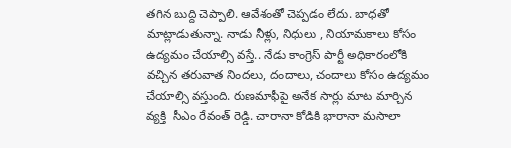తగిన బుద్ది చెప్పాలి. ఆవేశంతో చెప్పడం లేదు. బాధతో మాట్లాడుతున్నా. నాడు నీళ్లు, నిధులు , నియామకాలు కోసం ఉద్యమం చేయాల్సి వస్తే.. నేడు కాంగ్రెస్ పార్టీ అధికారంలోకి వచ్చిన తరువాత నిందలు, దందాలు, చందాలు కోసం ఉద్యమం చేయాల్సి వస్తుంది. రుణమాఫీపై అనేక సార్లు మాట మార్చిన వ్యక్తి  సీఎం రేవంత్ రెడ్డి. చారానా కోడికి భారానా మసాలా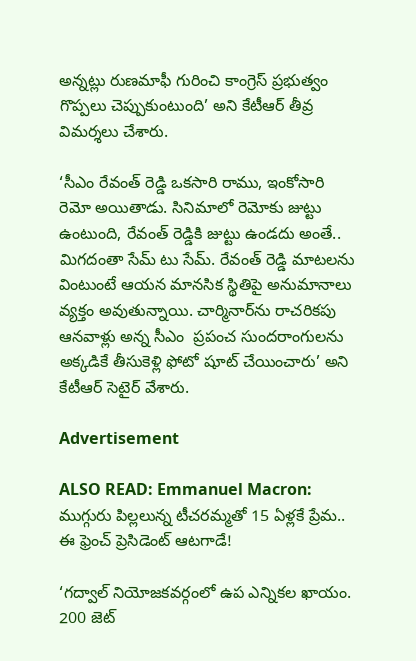అన్నట్లు రుణమాఫీ గురించి కాంగ్రెస్ ప్రభుత్వం గొప్పలు చెప్పుకుంటుంది’ అని కేటీఆర్ తీవ్ర విమర్శలు చేశారు.

‘సీఎం రేవంత్ రెడ్డి ఒకసారి రాము, ఇంకోసారి రెమో అయితాడు. సినిమాలో రెమోకు జుట్టు ఉంటుంది, రేవంత్ రెడ్డికి జుట్టు ఉండదు అంతే.. మిగదంతా సేమ్ టు సేమ్. రేవంత్ రెడ్డి మాటలను వింటుంటే ఆయన మానసిక స్థితిపై అనుమానాలు వ్యక్తం అవుతున్నాయి. చార్మినార్‌ను రాచరికపు ఆనవాళ్లు అన్న సీఎం  ప్రపంచ సుందరాంగులను అక్కడికే తీసుకెళ్లి ఫోటో షూట్ చేయించారు’ అని కేటీఆర్ సెటైర్ వేశారు.

Advertisement

ALSO READ: Emmanuel Macron: ముగ్గురు పిల్లలున్న టీచరమ్మతో 15 ఏళ్లకే ప్రేమ.. ఈ ఫ్రెంచ్ ప్రెసిడెంట్ ఆటగాడే!

‘గద్వాల్ నియోజకవర్గంలో ఉప ఎన్నికల ఖాయం. 200 జెట్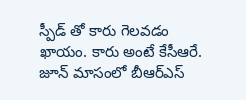స్పీడ్ తో కారు గెలవడం ఖాయం. కారు అంటే కేసీఆరే. జూన్ మాసంలో బీఆర్ఎస్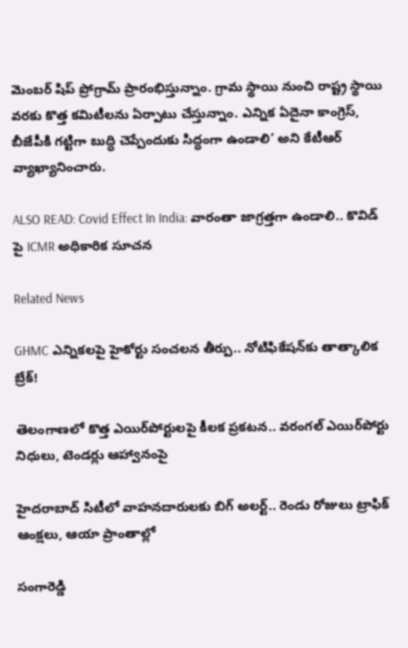మెంబర్ షిప్ ప్రోగ్రామ్ ప్రారంభిస్తున్నాం. గ్రామ స్థాయి నుంచి రాష్ట్ర స్థాయి వరకు కొత్త కమిటీలను ఏర్పాటు చేస్తున్నాం. ఎన్నిక ఏదైనా కాంగ్రెస్, బీజేపీకి గట్టిగా బుద్ధి చెప్పేందుకు సిద్ధంగా ఉండాలి’ అని కేటీఆర్ వ్యాఖ్యానించారు.

ALSO READ: Covid Effect In India: వారంతా జాగ్రత్తగా ఉండాలి.. కొవిడ్ పై ICMR అధికారిక సూచన

Related News

GHMC ఎన్నికలపై హైకోర్టు సంచలన తీర్పు.. నోటిఫికేషన్‌కు తాత్కాలిక బ్రేక్!

తెలంగాణలో కొత్త ఎయిర్‌పోర్టులపై కీలక ప్రకటన.. వరంగల్ ఎయిర్‌పోర్టు నిధులు, టెండర్లు ఆహ్వానంపై

హైదరాబాద్ సిటీలో వాహనదారులకు బిగ్ అలర్ట్.. రెండు రోజులు ట్రాఫిక్ ఆంక్షలు, ఆయా ప్రాంతాల్లో

సంగారెడ్డి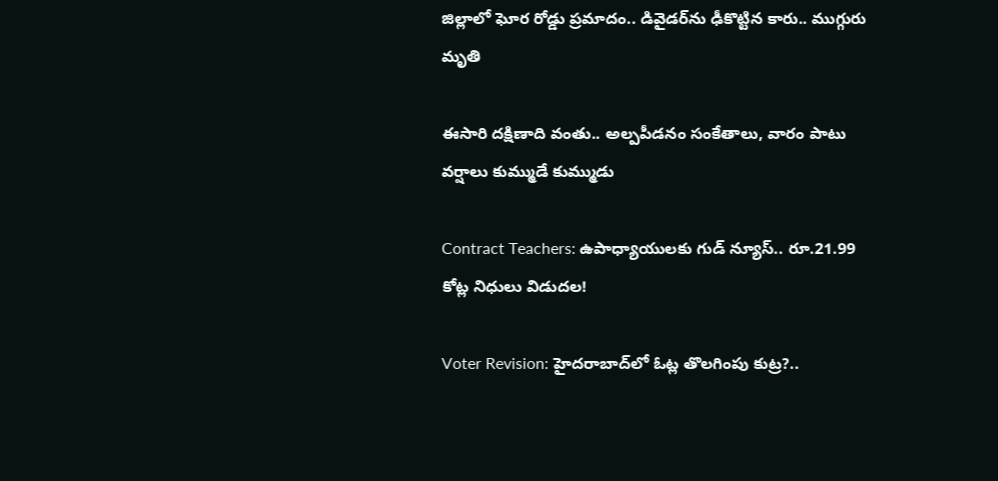జిల్లాలో ఘోర రోడ్డు ప్రమాదం.. డివైడర్‌ను ఢీకొట్టిన కారు.. ముగ్గురు మృతి

ఈసారి దక్షిణాది వంతు.. అల్పపీడనం సంకేతాలు, వారం పాటు వర్షాలు కుమ్ముడే కుమ్ముడు

Contract Teachers: ఉపాధ్యాయులకు గుడ్ న్యూస్.. రూ.21.99 కోట్ల నిధులు విడుదల!

Voter Revision: హైదరాబాద్‌లో ఓట్ల తొలగింపు కుట్ర?..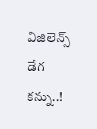విజిలెన్స్ డేగ కన్ను..!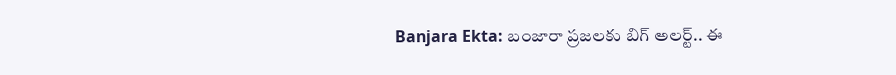Banjara Ekta: బంజారా ప్రజలకు బిగ్ అలర్ట్.. ఈ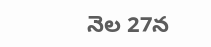నెల 27న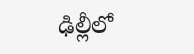ఢిల్లీలో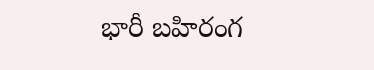భారీ బహిరంగ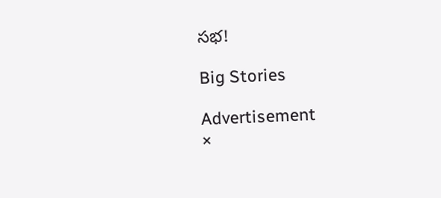సభ!

Big Stories

Advertisement
×